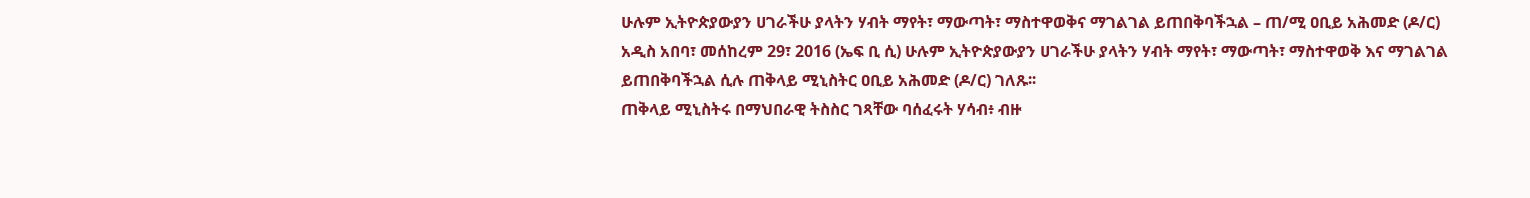ሁሉም ኢትዮጵያውያን ሀገራችሁ ያላትን ሃብት ማየት፣ ማውጣት፣ ማስተዋወቅና ማገልገል ይጠበቅባችኋል – ጠ/ሚ ዐቢይ አሕመድ (ዶ/ር)
አዲስ አበባ፣ መሰከረም 29፣ 2016 (ኤፍ ቢ ሲ) ሁሉም ኢትዮጵያውያን ሀገራችሁ ያላትን ሃብት ማየት፣ ማውጣት፣ ማስተዋወቅ እና ማገልገል ይጠበቅባችኋል ሲሉ ጠቅላይ ሚኒስትር ዐቢይ አሕመድ (ዶ/ር) ገለጹ፡፡
ጠቅላይ ሚኒስትሩ በማህበራዊ ትስስር ገጻቸው ባሰፈሩት ሃሳብ፥ ብዙ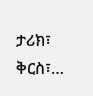ታሪክ፣ ቅርስ፣…